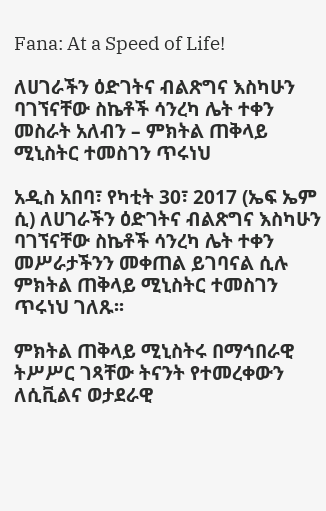Fana: At a Speed of Life!

ለሀገራችን ዕድገትና ብልጽግና እስካሁን ባገኘናቸው ስኬቶች ሳንረካ ሌት ተቀን መስራት አለብን – ምክትል ጠቅላይ ሚኒስትር ተመስገን ጥሩነህ

አዲስ አበባ፣ የካቲት 30፣ 2017 (ኤፍ ኤም ሲ) ለሀገራችን ዕድገትና ብልጽግና እስካሁን ባገኘናቸው ስኬቶች ሳንረካ ሌት ተቀን መሥራታችንን መቀጠል ይገባናል ሲሉ ምክትል ጠቅላይ ሚኒስትር ተመስገን ጥሩነህ ገለጹ፡፡

ምክትል ጠቅላይ ሚኒስትሩ በማኅበራዊ ትሥሥር ገጻቸው ትናንት የተመረቀውን ለሲቪልና ወታደራዊ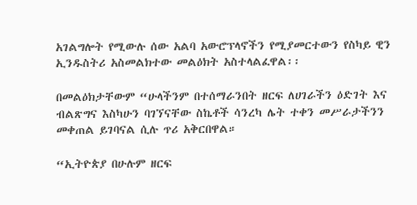አገልግሎት የሚውሉ ሰው አልባ አውሮፕላኖችን የሚያመርተውን የስካይ ዊን ኢንዱስትሪ አስመልክተው መልዕክት አስተላልፈዋል፡፡

በመልዕክታቸውም “ሁላችንም በተሰማራንበት ዘርፍ ለሀገራችን ዕድገት እና ብልጽግና እስካሁን ባገኘናቸው ስኬቶች ሳንረካ ሌት ተቀን መሥራታችንን መቀጠል ይገባናል ሲሉ ጥሪ አቅርበዋል።

“ኢትዮጵያ በሁሉም ዘርፍ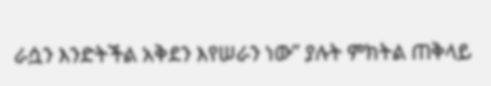ራሷን እንድትችል አቅደን እየሠራን ነው” ያሉት ምክትል ጠቅላይ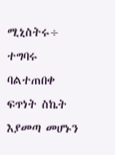ሚኒስትሩ÷ ተግባሩ ባልተጠበቀ ፍጥነት ስኬት እያመጣ መሆኑን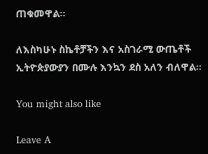ጠቁመዋል።

ለእስካሁኑ ስኬቶቻችን እና አስገራሚ ውጤቶች ኢትዮጵያውያን በሙሉ እንኳን ደስ አለን ብለዋል።

You might also like

Leave A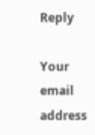Reply

Your email address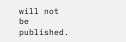will not be published.